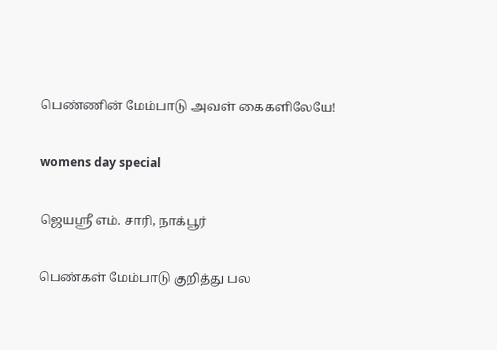பெண்ணின் மேம்பாடு அவள் கைகளிலேயே!

womens day special

ஜெயஸ்ரீ எம். சாரி, நாக்பூர்

பெண்கள் மேம்பாடு குறித்து பல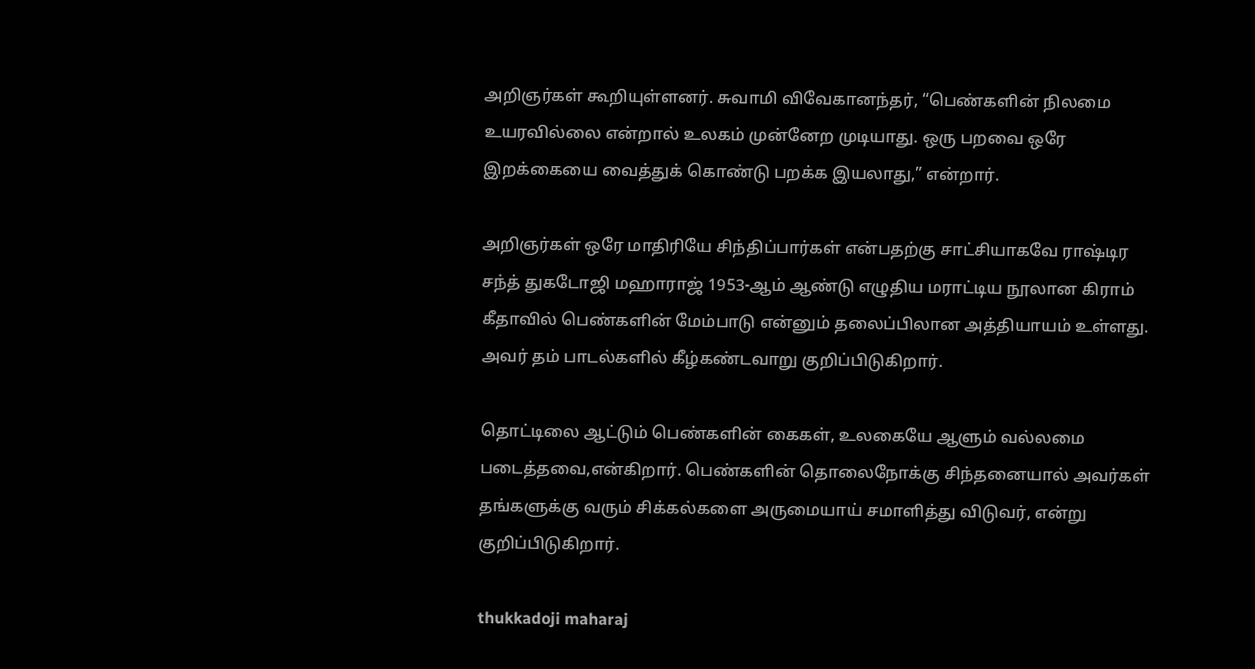அறிஞர்கள் கூறியுள்ளனர். சுவாமி விவேகானந்தர், “பெண்களின் நிலமை உயரவில்லை என்றால் உலகம் முன்னேற முடியாது. ஒரு பறவை ஒரே இறக்கையை வைத்துக் கொண்டு பறக்க இயலாது,” என்றார்.

அறிஞர்கள் ஒரே மாதிரியே சிந்திப்பார்கள் என்பதற்கு சாட்சியாகவே ராஷ்டிர சந்த் துகடோஜி மஹாராஜ் 1953-ஆம் ஆண்டு எழுதிய மராட்டிய நூலான கிராம் கீதாவில் பெண்களின் மேம்பாடு என்னும் தலைப்பிலான அத்தியாயம் உள்ளது.
அவர் தம் பாடல்களில் கீழ்கண்டவாறு குறிப்பிடுகிறார்.

தொட்டிலை ஆட்டும் பெண்களின் கைகள், உலகையே ஆளும் வல்லமை படைத்தவை,என்கிறார். பெண்களின் தொலைநோக்கு சிந்தனையால் அவர்கள் தங்களுக்கு வரும் சிக்கல்களை அருமையாய் சமாளித்து விடுவர், என்று குறிப்பிடுகிறார்.

thukkadoji maharaj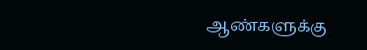ஆண்களுக்கு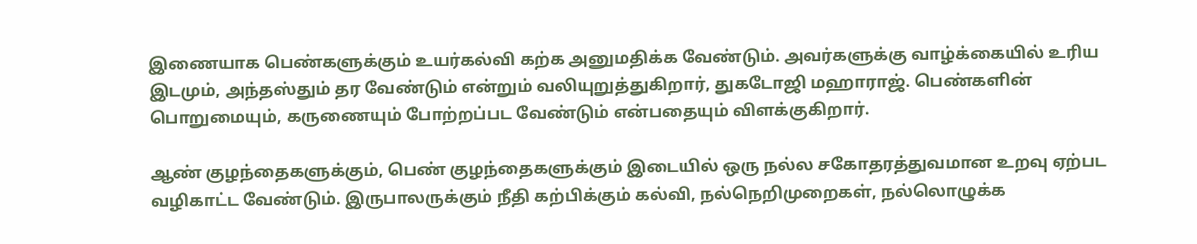இணையாக பெண்களுக்கும் உயர்கல்வி கற்க அனுமதிக்க வேண்டும். அவர்களுக்கு வாழ்க்கையில் உரிய இடமும், அந்தஸ்தும் தர வேண்டும் என்றும் வலியுறுத்துகிறார், துகடோஜி மஹாராஜ். பெண்களின் பொறுமையும், கருணையும் போற்றப்பட வேண்டும் என்பதையும் விளக்குகிறார்.

ஆண் குழந்தைகளுக்கும், பெண் குழந்தைகளுக்கும் இடையில் ஒரு நல்ல சகோதரத்துவமான உறவு ஏற்பட வழிகாட்ட வேண்டும். இருபாலருக்கும் நீதி கற்பிக்கும் கல்வி, நல்நெறிமுறைகள், நல்லொழுக்க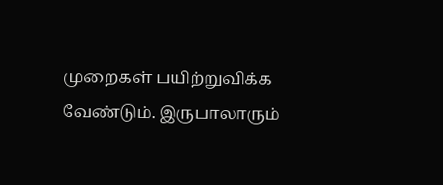முறைகள் பயிற்றுவிக்க வேண்டும். இருபாலாரும்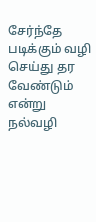சேர்ந்தே படிக்கும் வழி செய்து தர வேண்டும் என்று நல்வழி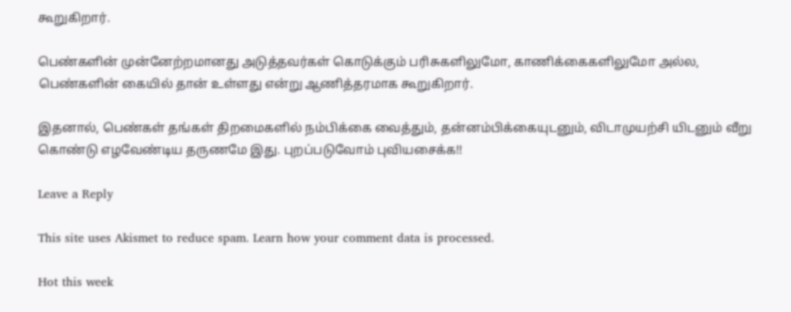கூறுகிறார்.

பெண்களின் முன்னேற்றமானது அடுத்தவர்கள் கொடுக்கும் பரிசுகளிலுமோ, காணிக்கைகளிலுமோ அல்ல, பெண்களின் கையில் தான் உள்ளது என்று ஆணித்தரமாக கூறுகிறார்.

இதனால், பெண்கள் தங்கள் திறமைகளில் நம்பிக்கை வைத்தும், தன்னம்பிக்கையுடனும், விடாமுயற்சி யிடனும் வீறு கொண்டு எழவேண்டிய தருணமே இது. புறப்படுவோம் புவியசைக்க!!

Leave a Reply

This site uses Akismet to reduce spam. Learn how your comment data is processed.

Hot this week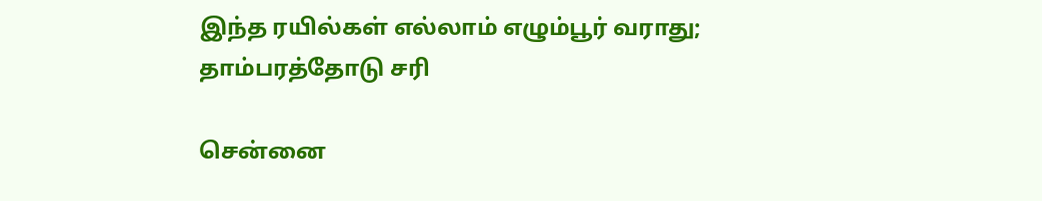இந்த ரயில்கள் எல்லாம் எழும்பூர் வராது; தாம்பரத்தோடு சரி

சென்னை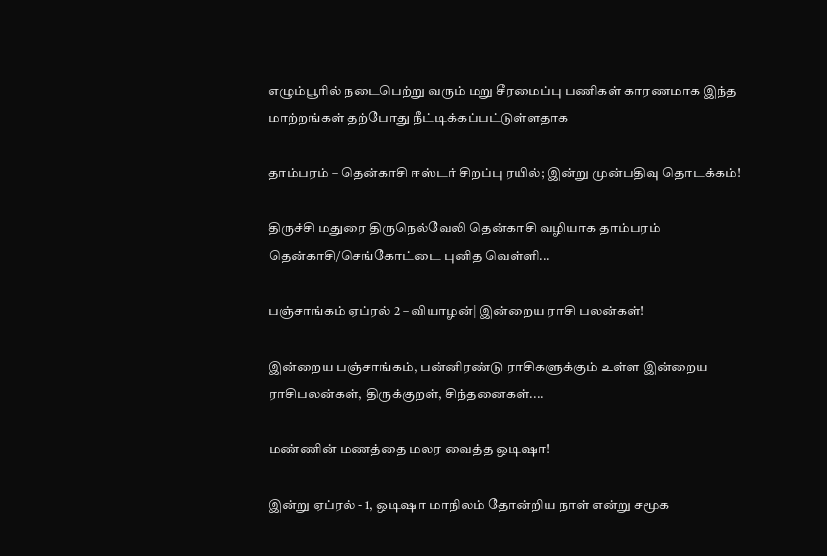எழும்பூரில் நடைபெற்று வரும் மறு சீரமைப்பு பணிகள் காரணமாக இந்த மாற்றங்கள் தற்போது நீட்டிக்கப்பட்டுள்ளதாக‌

தாம்பரம் – தென்காசி ஈஸ்டர் சிறப்பு ரயில்; இன்று முன்பதிவு தொடக்கம்!

திருச்சி மதுரை திருநெல்வேலி தென்காசி வழியாக தாம்பரம் தென்காசி/செங்கோட்டை புனித வெள்ளி...

பஞ்சாங்கம் ஏப்ரல் 2 – வியாழன்| இன்றைய ராசி பலன்கள்!

இன்றைய பஞ்சாங்கம், பன்னிரண்டு ராசிகளுக்கும் உள்ள இன்றைய ராசிபலன்கள், திருக்குறள், சிந்தனைகள்....

மண்ணின் மணத்தை மலர வைத்த ஒடிஷா!

இன்று ஏப்ரல் - 1, ஒடிஷா மாநிலம் தோன்றிய நாள் என்று சமூக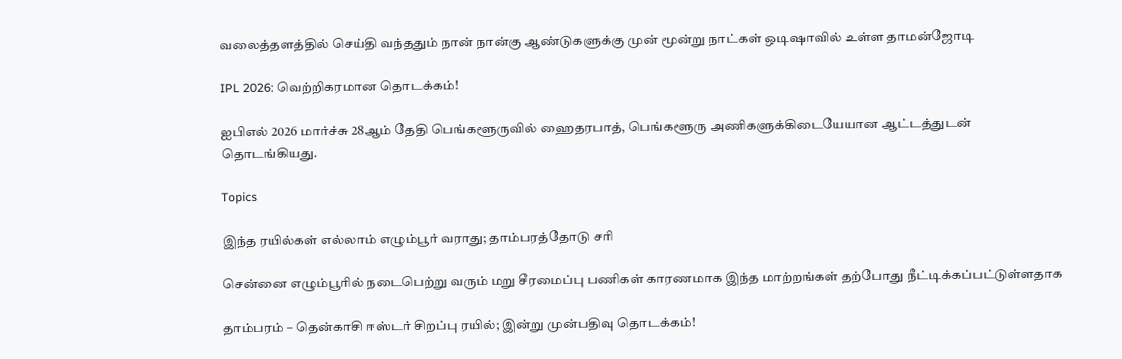வலைத்தளத்தில் செய்தி வந்ததும் நான் நான்கு ஆண்டுகளுக்கு முன் மூன்று நாட்கள் ஒடிஷாவில் உள்ள தாமன்ஜோடி

IPL 2026: வெற்றிகரமான தொடக்கம்!

ஐபிஎல் 2026 மார்ச்சு 28ஆம் தேதி பெங்களூருவில் ஹைதரபாத், பெங்களூரு அணிகளுக்கிடையேயான ஆட்டத்துடன் தொடங்கியது.

Topics

இந்த ரயில்கள் எல்லாம் எழும்பூர் வராது; தாம்பரத்தோடு சரி

சென்னை எழும்பூரில் நடைபெற்று வரும் மறு சீரமைப்பு பணிகள் காரணமாக இந்த மாற்றங்கள் தற்போது நீட்டிக்கப்பட்டுள்ளதாக‌

தாம்பரம் – தென்காசி ஈஸ்டர் சிறப்பு ரயில்; இன்று முன்பதிவு தொடக்கம்!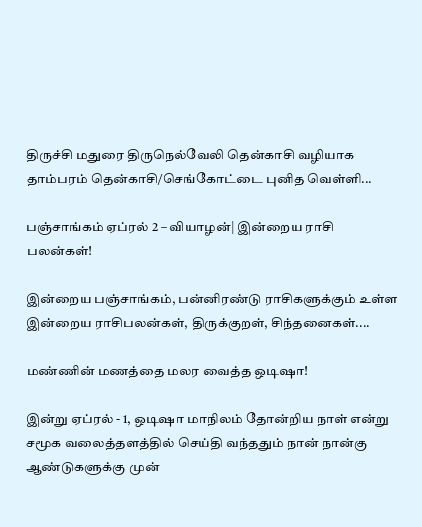திருச்சி மதுரை திருநெல்வேலி தென்காசி வழியாக தாம்பரம் தென்காசி/செங்கோட்டை புனித வெள்ளி...

பஞ்சாங்கம் ஏப்ரல் 2 – வியாழன்| இன்றைய ராசி பலன்கள்!

இன்றைய பஞ்சாங்கம், பன்னிரண்டு ராசிகளுக்கும் உள்ள இன்றைய ராசிபலன்கள், திருக்குறள், சிந்தனைகள்....

மண்ணின் மணத்தை மலர வைத்த ஒடிஷா!

இன்று ஏப்ரல் - 1, ஒடிஷா மாநிலம் தோன்றிய நாள் என்று சமூக வலைத்தளத்தில் செய்தி வந்ததும் நான் நான்கு ஆண்டுகளுக்கு முன்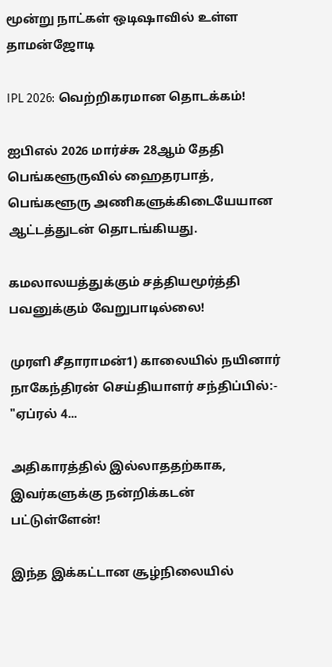மூன்று நாட்கள் ஒடிஷாவில் உள்ள தாமன்ஜோடி

IPL 2026: வெற்றிகரமான தொடக்கம்!

ஐபிஎல் 2026 மார்ச்சு 28ஆம் தேதி பெங்களூருவில் ஹைதரபாத், பெங்களூரு அணிகளுக்கிடையேயான ஆட்டத்துடன் தொடங்கியது.

கமலாலயத்துக்கும் சத்தியமூர்த்தி பவனுக்கும் வேறுபாடில்லை!

முரளி சீதாராமன்1) காலையில் நயினார் நாகேந்திரன் செய்தியாளர் சந்திப்பில்:- "ஏப்ரல் 4...

அதிகாரத்தில் இல்லாததற்காக, இவர்களுக்கு நன்றிக்கடன் பட்டுள்ளேன்!

இந்த இக்கட்டான சூழ்நிலையில்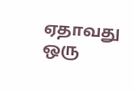ஏதாவது ஒரு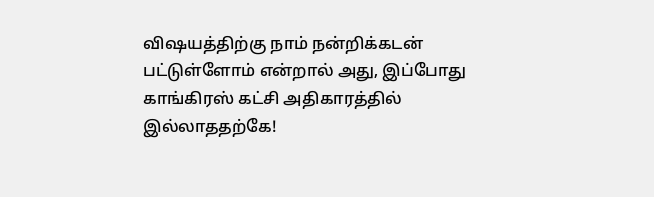விஷயத்திற்கு நாம் நன்றிக்கடன் பட்டுள்ளோம் என்றால் அது, இப்போது காங்கிரஸ் கட்சி அதிகாரத்தில் இல்லாததற்கே!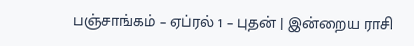பஞ்சாங்கம் – ஏப்ரல் 1 – புதன் | இன்றைய ராசி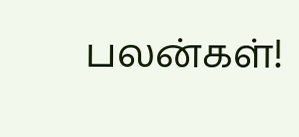பலன்கள்!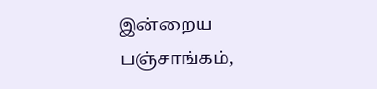இன்றைய பஞ்சாங்கம்,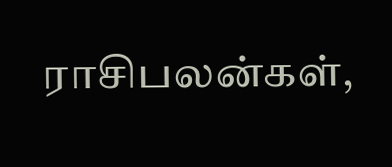ராசிபலன்கள்,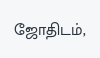ஜோதிடம்,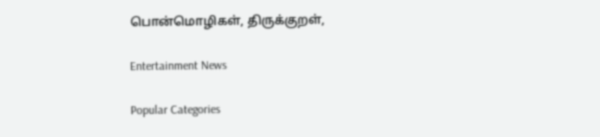பொன்மொழிகள், திருக்குறள்,

Entertainment News

Popular Categories